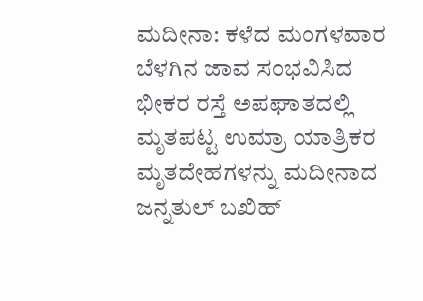ಮದೀನಾ: ಕಳೆದ ಮಂಗಳವಾರ ಬೆಳಗಿನ ಜಾವ ಸಂಭವಿಸಿದ ಭೀಕರ ರಸ್ತೆ ಅಪಘಾತದಲ್ಲಿ ಮೃತಪಟ್ಟ ಉಮ್ರಾ ಯಾತ್ರಿಕರ ಮೃತದೇಹಗಳನ್ನು ಮದೀನಾದ ಜನ್ನತುಲ್ ಬಖಿಹ್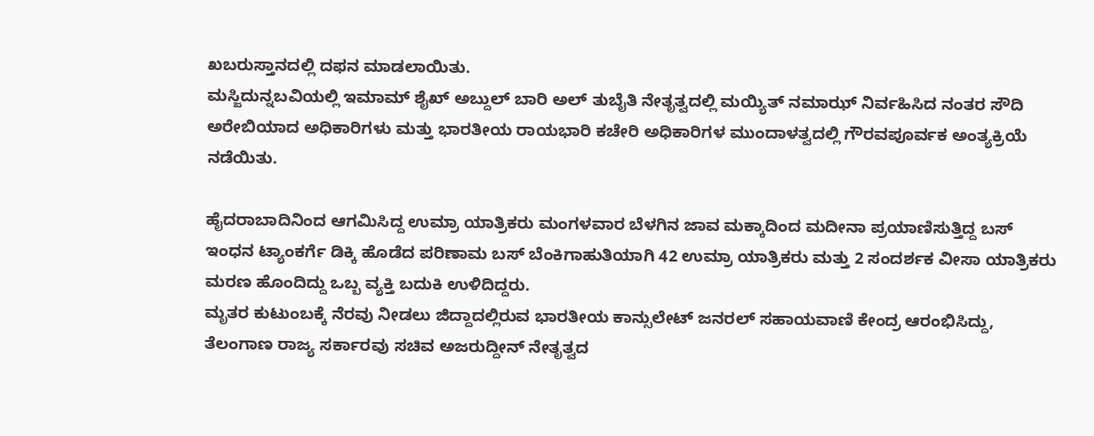ಖಬರುಸ್ತಾನದಲ್ಲಿ ದಫನ ಮಾಡಲಾಯಿತು.
ಮಸ್ಜಿದುನ್ನಬವಿಯಲ್ಲಿ ಇಮಾಮ್ ಶೈಖ್ ಅಬ್ದುಲ್ ಬಾರಿ ಅಲ್ ತುಬೈತಿ ನೇತೃತ್ವದಲ್ಲಿ ಮಯ್ಯಿತ್ ನಮಾಝ್ ನಿರ್ವಹಿಸಿದ ನಂತರ ಸೌದಿ ಅರೇಬಿಯಾದ ಅಧಿಕಾರಿಗಳು ಮತ್ತು ಭಾರತೀಯ ರಾಯಭಾರಿ ಕಚೇರಿ ಅಧಿಕಾರಿಗಳ ಮುಂದಾಳತ್ವದಲ್ಲಿ ಗೌರವಪೂರ್ವಕ ಅಂತ್ಯಕ್ರಿಯೆ ನಡೆಯಿತು.

ಹೈದರಾಬಾದಿನಿಂದ ಆಗಮಿಸಿದ್ದ ಉಮ್ರಾ ಯಾತ್ರಿಕರು ಮಂಗಳವಾರ ಬೆಳಗಿನ ಜಾವ ಮಕ್ಕಾದಿಂದ ಮದೀನಾ ಪ್ರಯಾಣಿಸುತ್ತಿದ್ದ ಬಸ್ ಇಂಧನ ಟ್ಯಾಂಕರ್ಗೆ ಡಿಕ್ಕಿ ಹೊಡೆದ ಪರಿಣಾಮ ಬಸ್ ಬೆಂಕಿಗಾಹುತಿಯಾಗಿ 42 ಉಮ್ರಾ ಯಾತ್ರಿಕರು ಮತ್ತು 2 ಸಂದರ್ಶಕ ವೀಸಾ ಯಾತ್ರಿಕರು ಮರಣ ಹೊಂದಿದ್ದು ಒಬ್ಬ ವ್ಯಕ್ತಿ ಬದುಕಿ ಉಳಿದಿದ್ದರು.
ಮೃತರ ಕುಟುಂಬಕ್ಕೆ ನೆರವು ನೀಡಲು ಜಿದ್ದಾದಲ್ಲಿರುವ ಭಾರತೀಯ ಕಾನ್ಸುಲೇಟ್ ಜನರಲ್ ಸಹಾಯವಾಣಿ ಕೇಂದ್ರ ಆರಂಭಿಸಿದ್ದು,
ತೆಲಂಗಾಣ ರಾಜ್ಯ ಸರ್ಕಾರವು ಸಚಿವ ಅಜರುದ್ದೀನ್ ನೇತೃತ್ವದ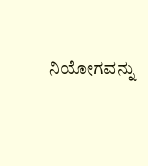ನಿಯೋಗವನ್ನು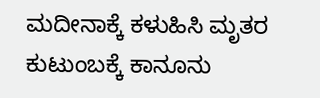ಮದೀನಾಕ್ಕೆ ಕಳುಹಿಸಿ ಮೃತರ ಕುಟುಂಬಕ್ಕೆ ಕಾನೂನು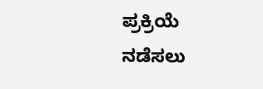ಪ್ರಕ್ರಿಯೆ ನಡೆಸಲು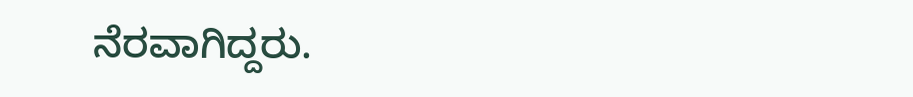ನೆರವಾಗಿದ್ದರು.